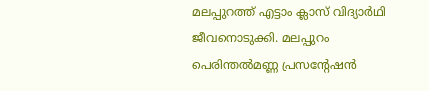മലപ്പുറത്ത് എട്ടാം ക്ലാസ് വിദ്യാർഥി ജീവനൊടുക്കി. മലപ്പുറം പെരിന്തൽമണ്ണ പ്രസന്റേഷൻ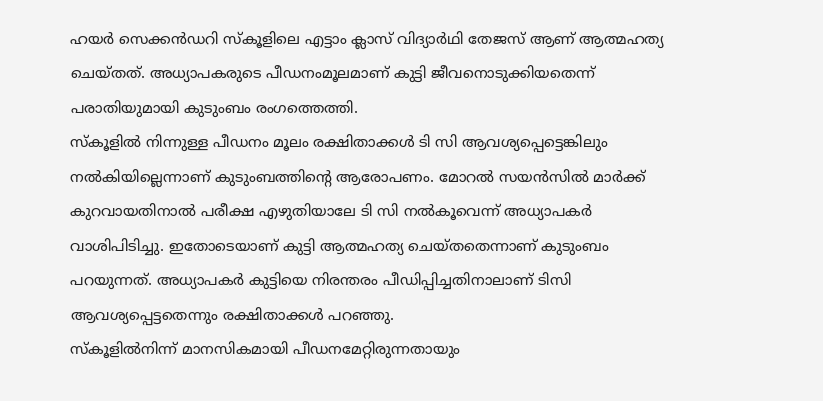ഹയർ സെക്കൻഡറി സ്കൂളിലെ എട്ടാം ക്ലാസ് വിദ്യാർഥി തേജസ് ആണ് ആത്മഹത്യ ചെയ്തത്. അധ്യാപകരുടെ പീഡനംമൂലമാണ് കുട്ടി ജീവനൊടുക്കിയതെന്ന് പരാതിയുമായി കുടുംബം രംഗത്തെത്തി.
സ്കൂളിൽ നിന്നുള്ള പീഡനം മൂലം രക്ഷിതാക്കൾ ടി സി ആവശ്യപ്പെട്ടെങ്കിലും നൽകിയില്ലെന്നാണ് കുടുംബത്തിന്റെ ആരോപണം. മോറൽ സയൻസിൽ മാർക്ക് കുറവായതിനാൽ പരീക്ഷ എഴുതിയാലേ ടി സി നൽകൂവെന്ന് അധ്യാപകർ വാശിപിടിച്ചു. ഇതോടെയാണ് കുട്ടി ആത്മഹത്യ ചെയ്തതെന്നാണ് കുടുംബം പറയുന്നത്. അധ്യാപകർ കുട്ടിയെ നിരന്തരം പീഡിപ്പിച്ചതിനാലാണ് ടിസി ആവശ്യപ്പെട്ടതെന്നും രക്ഷിതാക്കൾ പറഞ്ഞു.
സ്കൂളിൽനിന്ന് മാനസികമായി പീഡനമേറ്റിരുന്നതായും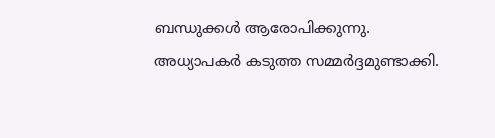ബന്ധുക്കൾ ആരോപിക്കുന്നു. അധ്യാപകർ കടുത്ത സമ്മർദ്ദമുണ്ടാക്കി.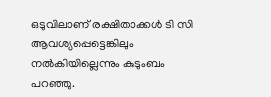ഒടുവിലാണ് രക്ഷിതാക്കൾ ടി സി ആവശ്യപ്പെട്ടെങ്കിലും നൽകിയില്ലെന്നും കുടുംബം പറഞ്ഞു.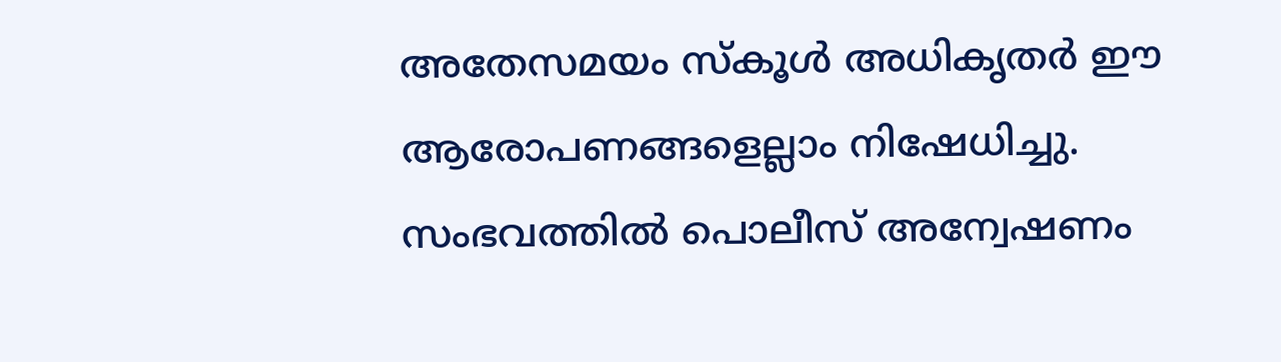അതേസമയം സ്കൂൾ അധികൃതർ ഈ ആരോപണങ്ങളെല്ലാം നിഷേധിച്ചു.
സംഭവത്തിൽ പൊലീസ് അന്വേഷണം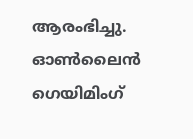ആരംഭിച്ചു. ഓൺലൈൻ ഗെയിമിംഗ്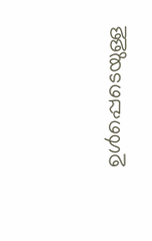ഉൾപ്പെടെയുള്ള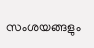സംശയങ്ങളും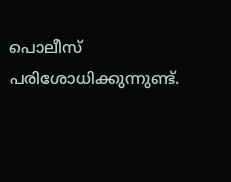പൊലീസ് പരിശോധിക്കുന്നുണ്ട്.